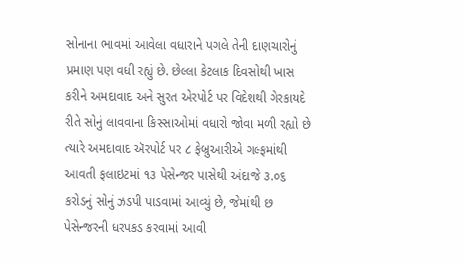સોનાના ભાવમાં આવેલા વધારાને પગલે તેની દાણચારોનું પ્રમાણ પણ વધી રહ્યું છે. છેલ્લા કેટલાક દિવસોથી ખાસ કરીને અમદાવાદ અને સુરત એરપોર્ટ પર વિદેશથી ગેરકાયદે રીતે સોનું લાવવાના કિસ્સાઓમાં વધારો જોવા મળી રહ્યો છે ત્યારે અમદાવાદ ઍરપોર્ટ પર ૮ ફેબ્રુઆરીએ ગલ્ફમાંથી આવતી ફલાઇટમાં ૧૩ પેસેન્જર પાસેથી અંદાજે ૩.૦૬ કરોડનું સોનું ઝડપી પાડવામાં આવ્યું છે, જેમાંથી છ પેસેન્જરની ધરપકડ કરવામાં આવી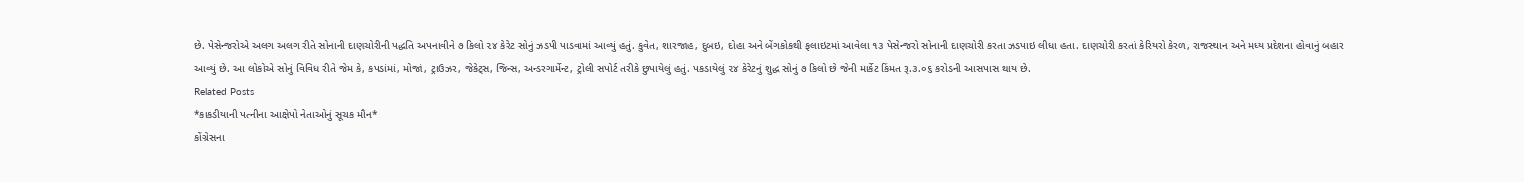છે. પેસેન્જરોએ અલગ અલગ રીતે સોનાની દાણચોરીની પદ્ધતિ અપનાવીને ૭ કિલો ૨૪ કેરેટ સોનું ઝડપી પાડવામાં આવ્યું હતું. કુવેત, શારજાહ, દુબઇ, દોહા અને બેંગકોકથી ફલાઇટમાં આવેલા ૧૩ પેસેન્જરો સોનાની દાણચોરી કરતા ઝડપાઇ લીધા હતા. દાણચોરી કરતાં કેરિયરો કેરળ, રાજસ્થાન અને મધ્ય પ્રદેશના હોવાનું બહાર આવ્યું છે. આ લોકોએ સોનું વિવિધ રીતે જેમ કે, કપડાંમાં, મોજાં, ટ્રાઉઝર, જેકેટ્સ, જિન્સ, અન્ડરગાર્મેન્ટ, ટ્રોલી સપોર્ટ તરીકે છુપાયેલું હતું. પકડાયેલું ૨૪ કેરેટનું શુદ્ધ સોનું ૭ કિલો છે જેની માર્કેટ કિંમત રૂ.૩.૦૬ કરોડની આસપાસ થાય છે.
Related Posts
*કાકડીયાની પત્નીના આક્ષેપો નેતાઓનું સૂચક મૌન*
કોંગ્રેસના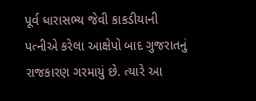પૂર્વ ધારાસભ્ય જેવી કાકડીયાની પત્નીએ કરેલા આક્ષેપો બાદ ગુજરાતનું રાજકારણ ગરમાયું છે. ત્યારે આ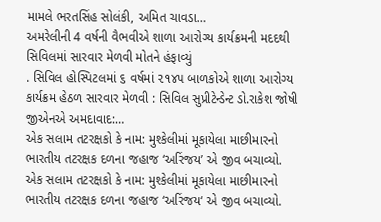મામલે ભરતસિંહ સોલંકી, અમિત ચાવડા…
અમરેલીની 4 વર્ષની વૈભવીએ શાળા આરોગ્ય કાર્યક્રમની મદદથી સિવિલમાં સારવાર મેળવી મોતને હંફાવ્યું
. સિવિલ હોસ્પિટલમાં ૬ વર્ષમાં ૨૧૪૫ બાળકોએ શાળા આરોગ્ય કાર્યક્રમ હેઠળ સારવાર મેળવી : સિવિલ સુપ્રીટેન્ડેન્ટ ડો.રાકેશ જોષી જીએનએ અમદાવાદ:…
એક સલામ તટરક્ષકો કે નામ: મુશ્કેલીમાં મૂકાયેલા માછીમારનો ભારતીય તટરક્ષક દળના જહાજ ‘અરિંજય’ એ જીવ બચાવ્યો.
એક સલામ તટરક્ષકો કે નામ: મુશ્કેલીમાં મૂકાયેલા માછીમારનો ભારતીય તટરક્ષક દળના જહાજ ‘અરિંજય‘ એ જીવ બચાવ્યો.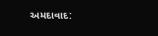અમદાવાદ: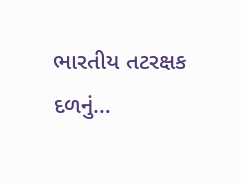ભારતીય તટરક્ષક દળનું…